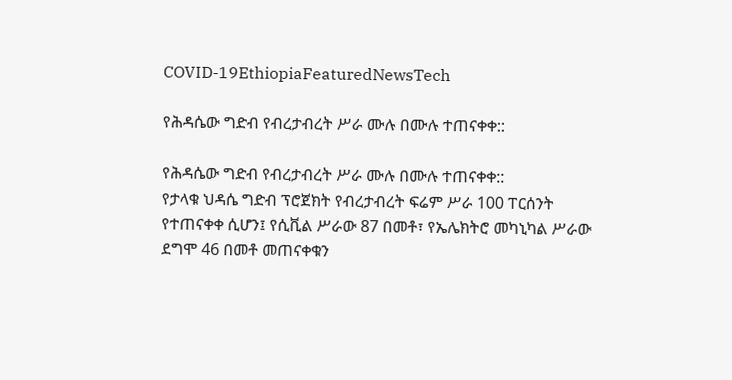COVID-19EthiopiaFeaturedNewsTech

የሕዳሴው ግድብ የብረታብረት ሥራ ሙሉ በሙሉ ተጠናቀቀ::

የሕዳሴው ግድብ የብረታብረት ሥራ ሙሉ በሙሉ ተጠናቀቀ::
የታላቁ ህዳሴ ግድብ ፕሮጀክት የብረታብረት ፍሬም ሥራ 100 ፐርሰንት የተጠናቀቀ ሲሆን፤ የሲቪል ሥራው 87 በመቶ፣ የኤሌክትሮ መካኒካል ሥራው ደግሞ 46 በመቶ መጠናቀቁን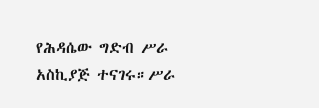የሕዳሴው ግድብ ሥራ አስኪያጅ ተናገሩ።ሥራ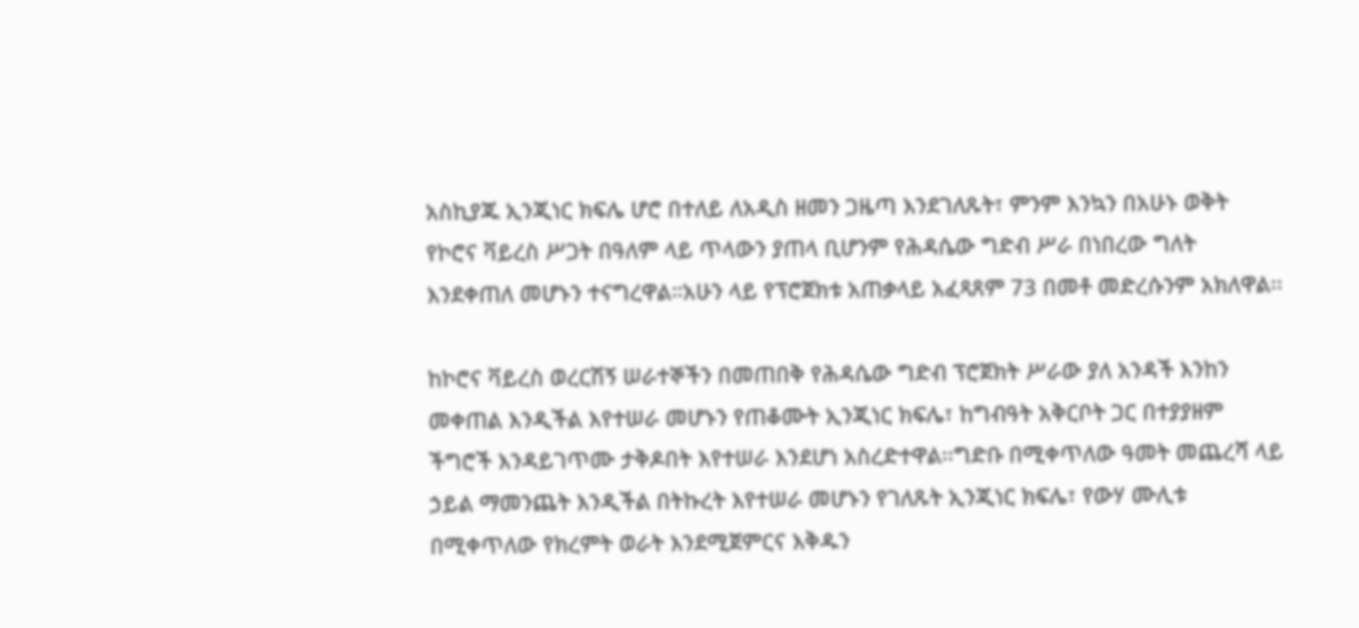አስኪያጁ ኢንጂነር ክፍሌ ሆሮ በተለይ ለአዲስ ዘመን ጋዜጣ እንደገለጹት፣ ምንም እንኳን በአሁኑ ወቅት የኮሮና ቫይረስ ሥጋት በዓለም ላይ ጥላውን ያጠላ ቢሆንም የሕዳሴው ግድብ ሥራ በነበረው ግለት እንደቀጠለ መሆኑን ተናግረዋል።አሁን ላይ የፕሮጀክቱ አጠቃላይ አፈጻጸም 73 በመቶ መድረሱንም አክለዋል፡፡

ከኮሮና ቫይረስ ወረርሽኝ ሠራተኞችን በመጠበቅ የሕዳሴው ግድብ ፕሮጀክት ሥራው ያለ አንዳች እንከን መቀጠል እንዲችል እየተሠራ መሆኑን የጠቆሙት ኢንጂነር ክፍሌ፣ ከግብዓት አቅርቦት ጋር በተያያዘም ችግሮች እንዳይገጥሙ ታቅዶበት እየተሠራ እንደሆነ አስረድተዋል፡፡ግድቡ በሚቀጥለው ዓመት መጨረሻ ላይ ኃይል ማመንጨት እንዲችል በትኩረት እየተሠራ መሆኑን የገለጹት ኢንጂነር ክፍሌ፣ የውሃ ሙሊቱ በሚቀጥለው የክረምት ወራት እንደሚጀምርና እቅዱን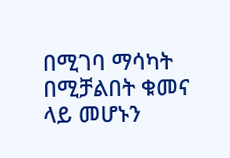በሚገባ ማሳካት በሚቻልበት ቁመና ላይ መሆኑን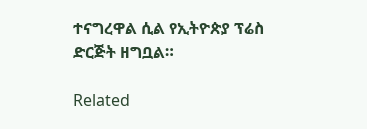ተናግረዋል ሲል የኢትዮጵያ ፕሬስ ድርጅት ዘግቧል።

Related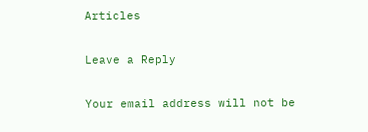Articles

Leave a Reply

Your email address will not be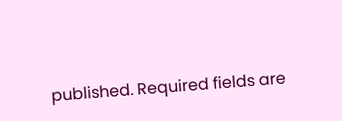published. Required fields are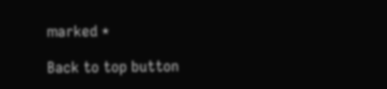marked *

Back to top button